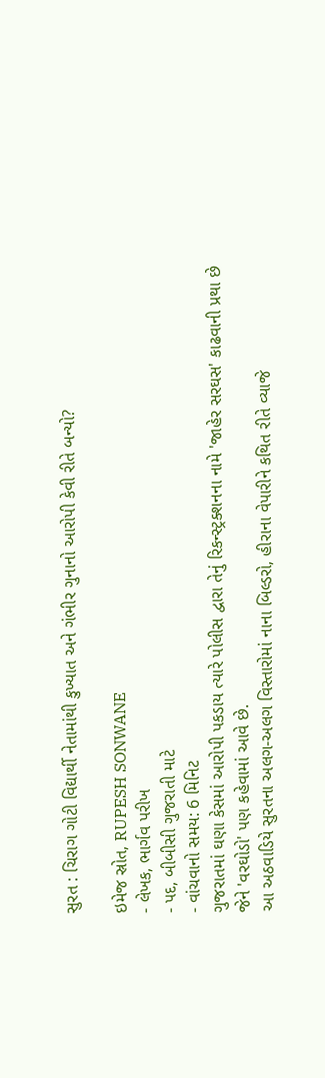સુરત : ચિરાગ ગોટી વિદ્યાર્થી નેતામાંથી કુખ્યાત અને ગંભીર ગુનાનો આરોપી કેવી રીતે બન્યો?

ઇમેજ સ્રોત, RUPESH SONWANE
- લેખક, ભાર્ગવ પરીખ
- પદ, બીબીસી ગુજરાતી માટે
- વાંચવાનો સમય: 6 મિનિટ
ગુજરાતમાં ઘણા કેસમાં આરોપી પકડાય ત્યારે પોલીસ દ્વારા તેનું રિકન્સ્ટ્રક્શનના નામે 'જાહેર સરઘસ' કાઢવાની પ્રથા છે જેને 'વરઘોડો' પણ કહેવામાં આવે છે.
આ અઠવાડિયે સુરતના અલગ-અલગ વિસ્તારોમાં નાના બિલ્ડરો, હીરાના વેપારીને કથિત રીતે વ્યાજે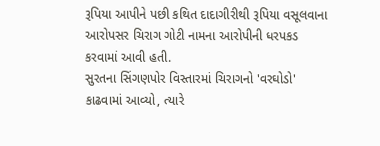રૂપિયા આપીને પછી કથિત દાદાગીરીથી રૂપિયા વસૂલવાના આરોપસર ચિરાગ ગોટી નામના આરોપીની ધરપકડ કરવામાં આવી હતી.
સુરતના સિંગણપોર વિસ્તારમાં ચિરાગનો 'વરઘોડો' કાઢવામાં આવ્યો, ત્યારે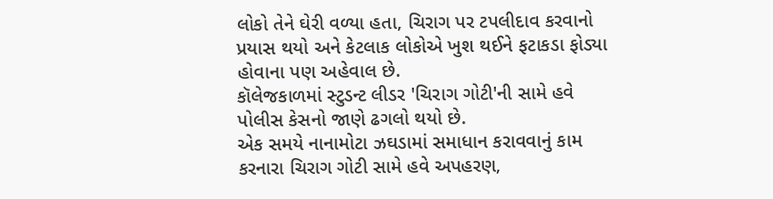લોકો તેને ઘેરી વળ્યા હતા, ચિરાગ પર ટપલીદાવ કરવાનો પ્રયાસ થયો અને કેટલાક લોકોએ ખુશ થઈને ફટાકડા ફોડ્યા હોવાના પણ અહેવાલ છે.
કૉલેજકાળમાં સ્ટુડન્ટ લીડર 'ચિરાગ ગોટી'ની સામે હવે પોલીસ કેસનો જાણે ઢગલો થયો છે.
એક સમયે નાનામોટા ઝઘડામાં સમાધાન કરાવવાનું કામ કરનારા ચિરાગ ગોટી સામે હવે અપહરણ,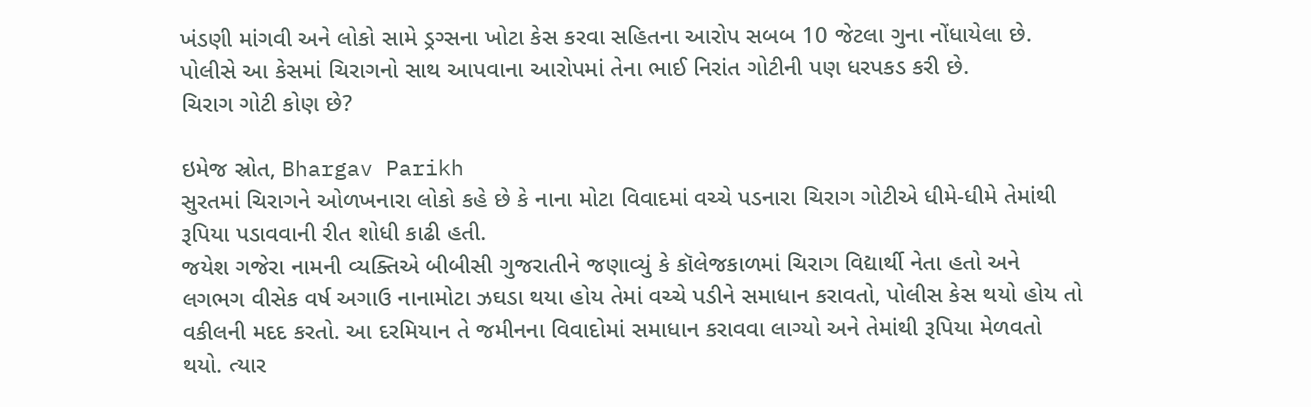ખંડણી માંગવી અને લોકો સામે ડ્રગ્સના ખોટા કેસ કરવા સહિતના આરોપ સબબ 10 જેટલા ગુના નોંધાયેલા છે.
પોલીસે આ કેસમાં ચિરાગનો સાથ આપવાના આરોપમાં તેના ભાઈ નિરાંત ગોટીની પણ ધરપકડ કરી છે.
ચિરાગ ગોટી કોણ છે?

ઇમેજ સ્રોત, Bhargav Parikh
સુરતમાં ચિરાગને ઓળખનારા લોકો કહે છે કે નાના મોટા વિવાદમાં વચ્ચે પડનારા ચિરાગ ગોટીએ ધીમે-ધીમે તેમાંથી રૂપિયા પડાવવાની રીત શોધી કાઢી હતી.
જયેશ ગજેરા નામની વ્યક્તિએ બીબીસી ગુજરાતીને જણાવ્યું કે કૉલેજકાળમાં ચિરાગ વિદ્યાર્થી નેતા હતો અને લગભગ વીસેક વર્ષ અગાઉ નાનામોટા ઝઘડા થયા હોય તેમાં વચ્ચે પડીને સમાધાન કરાવતો, પોલીસ કેસ થયો હોય તો વકીલની મદદ કરતો. આ દરમિયાન તે જમીનના વિવાદોમાં સમાધાન કરાવવા લાગ્યો અને તેમાંથી રૂપિયા મેળવતો થયો. ત્યાર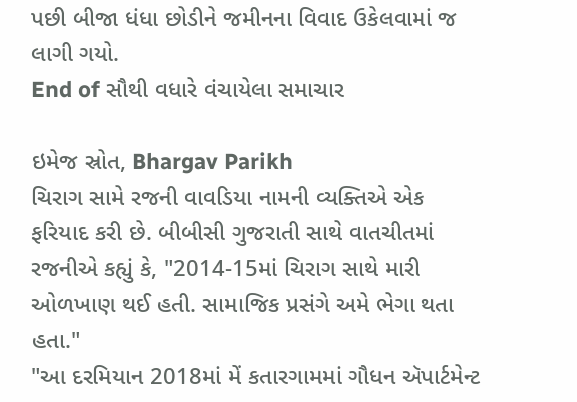પછી બીજા ધંધા છોડીને જમીનના વિવાદ ઉકેલવામાં જ લાગી ગયો.
End of સૌથી વધારે વંચાયેલા સમાચાર

ઇમેજ સ્રોત, Bhargav Parikh
ચિરાગ સામે રજની વાવડિયા નામની વ્યક્તિએ એક ફરિયાદ કરી છે. બીબીસી ગુજરાતી સાથે વાતચીતમાં રજનીએ કહ્યું કે, "2014-15માં ચિરાગ સાથે મારી ઓળખાણ થઈ હતી. સામાજિક પ્રસંગે અમે ભેગા થતા હતા."
"આ દરમિયાન 2018માં મેં કતારગામમાં ગૌધન ઍપાર્ટમેન્ટ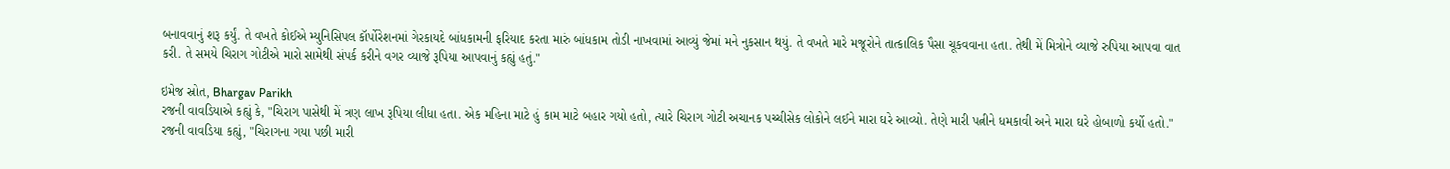બનાવવાનું શરૂ કર્યું. તે વખતે કોઈએ મ્યુનિસિપલ કૉર્પોરેશનમાં ગેરકાયદે બાંધકામની ફરિયાદ કરતા મારું બાંધકામ તોડી નાખવામાં આવ્યું જેમાં મને નુકસાન થયું. તે વખતે મારે મજૂરોને તાત્કાલિક પૈસા ચૂકવવાના હતા. તેથી મેં મિત્રોને વ્યાજે રુપિયા આપવા વાત કરી. તે સમયે ચિરાગ ગોટીએ મારો સામેથી સંપર્ક કરીને વગર વ્યાજે રૂપિયા આપવાનું કહ્યું હતું."

ઇમેજ સ્રોત, Bhargav Parikh
રજની વાવડિયાએ કહ્યું કે, "ચિરાગ પાસેથી મેં ત્રણ લાખ રૂપિયા લીધા હતા. એક મહિના માટે હું કામ માટે બહાર ગયો હતો, ત્યારે ચિરાગ ગોટી અચાનક પચ્ચીસેક લોકોને લઈને મારા ઘરે આવ્યો. તેણે મારી પત્નીને ધમકાવી અને મારા ઘરે હોબાળો કર્યો હતો."
રજની વાવડિયા કહ્યું, "ચિરાગના ગયા પછી મારી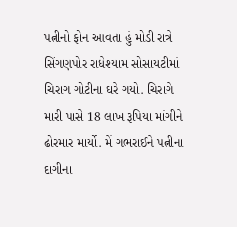પત્નીનો ફોન આવતા હું મોડી રાત્રે સિંગણપોર રાધેશ્યામ સોસાયટીમાં ચિરાગ ગોટીના ઘરે ગયો. ચિરાગે મારી પાસે 18 લાખ રૂપિયા માંગીને ઢોરમાર માર્યો. મેં ગભરાઈને પત્નીના દાગીના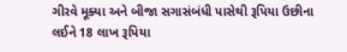ગીરવે મૂક્યા અને બીજા સગાસંબંધી પાસેથી રૂપિયા ઉછીના લઈને 18 લાખ રૂપિયા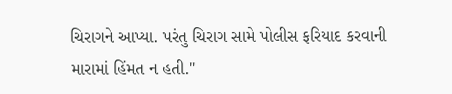ચિરાગને આપ્યા. પરંતુ ચિરાગ સામે પોલીસ ફરિયાદ કરવાની મારામાં હિંમત ન હતી."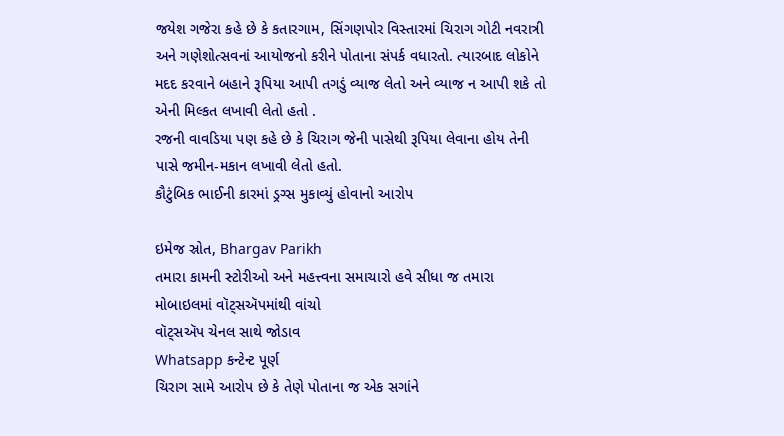જયેશ ગજેરા કહે છે કે કતારગામ, સિંગણપોર વિસ્તારમાં ચિરાગ ગોટી નવરાત્રી અને ગણેશોત્સવનાં આયોજનો કરીને પોતાના સંપર્ક વધારતો. ત્યારબાદ લોકોને મદદ કરવાને બહાને રૂપિયા આપી તગડું વ્યાજ લેતો અને વ્યાજ ન આપી શકે તો એની મિલ્કત લખાવી લેતો હતો .
રજની વાવડિયા પણ કહે છે કે ચિરાગ જેની પાસેથી રૂપિયા લેવાના હોય તેની પાસે જમીન-મકાન લખાવી લેતો હતો.
કૌટુંબિક ભાઈની કારમાં ડ્રગ્સ મુકાવ્યું હોવાનો આરોપ

ઇમેજ સ્રોત, Bhargav Parikh
તમારા કામની સ્ટોરીઓ અને મહત્ત્વના સમાચારો હવે સીધા જ તમારા મોબાઇલમાં વૉટ્સઍપમાંથી વાંચો
વૉટ્સઍપ ચેનલ સાથે જોડાવ
Whatsapp કન્ટેન્ટ પૂર્ણ
ચિરાગ સામે આરોપ છે કે તેણે પોતાના જ એક સગાંને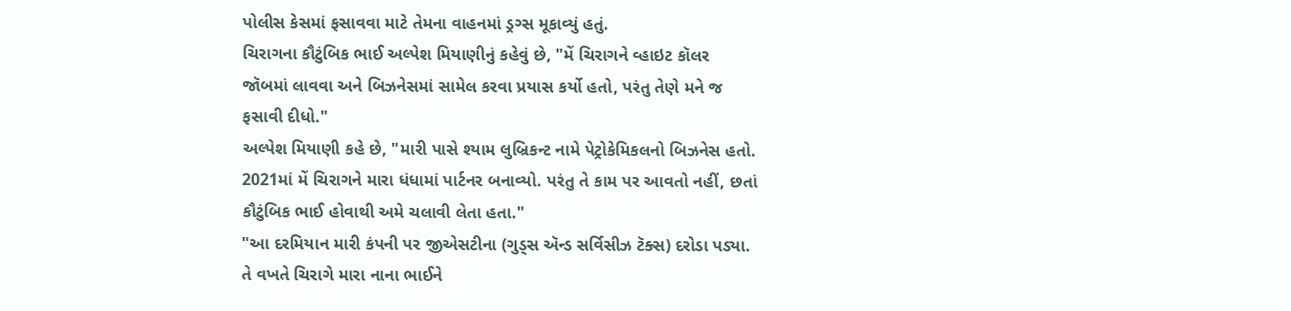પોલીસ કેસમાં ફસાવવા માટે તેમના વાહનમાં ડ્રગ્સ મૂકાવ્યું હતું.
ચિરાગના કૌટુંબિક ભાઈ અલ્પેશ મિયાણીનું કહેવું છે, "મેં ચિરાગને વ્હાઇટ કૉલર જૉબમાં લાવવા અને બિઝનેસમાં સામેલ કરવા પ્રયાસ કર્યો હતો, પરંતુ તેણે મને જ ફસાવી દીધો."
અલ્પેશ મિયાણી કહે છે, "મારી પાસે શ્યામ લુબ્રિકન્ટ નામે પેટ્રોકેમિકલનો બિઝનેસ હતો. 2021માં મેં ચિરાગને મારા ધંધામાં પાર્ટનર બનાવ્યો. પરંતુ તે કામ પર આવતો નહીં, છતાં કૌટુંબિક ભાઈ હોવાથી અમે ચલાવી લેતા હતા."
"આ દરમિયાન મારી કંપની પર જીએસટીના (ગુડ્સ ઍન્ડ સર્વિસીઝ ટૅક્સ) દરોડા પડ્યા. તે વખતે ચિરાગે મારા નાના ભાઈને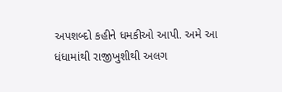અપશબ્દો કહીને ધમકીઓ આપી. અમે આ ધંધામાંથી રાજીખુશીથી અલગ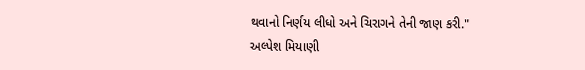થવાનો નિર્ણય લીધો અને ચિરાગને તેની જાણ કરી."
અલ્પેશ મિયાણી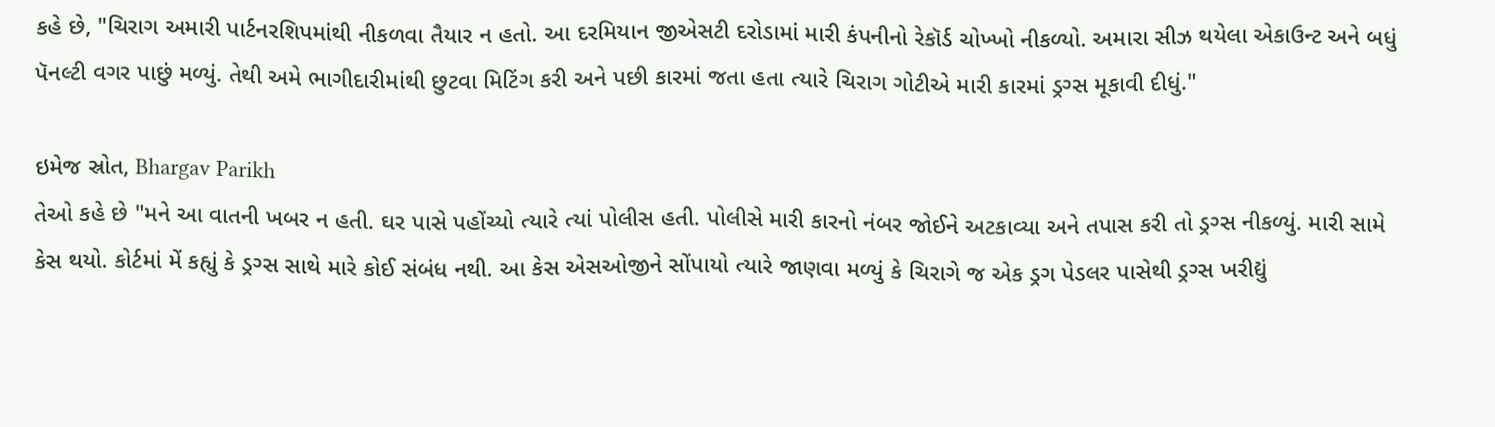કહે છે, "ચિરાગ અમારી પાર્ટનરશિપમાંથી નીકળવા તૈયાર ન હતો. આ દરમિયાન જીએસટી દરોડામાં મારી કંપનીનો રેકૉર્ડ ચોખ્ખો નીકળ્યો. અમારા સીઝ થયેલા એકાઉન્ટ અને બધું પૅનલ્ટી વગર પાછું મળ્યું. તેથી અમે ભાગીદારીમાંથી છુટવા મિટિંગ કરી અને પછી કારમાં જતા હતા ત્યારે ચિરાગ ગોટીએ મારી કારમાં ડ્રગ્સ મૂકાવી દીધું."

ઇમેજ સ્રોત, Bhargav Parikh
તેઓ કહે છે "મને આ વાતની ખબર ન હતી. ઘર પાસે પહોંચ્યો ત્યારે ત્યાં પોલીસ હતી. પોલીસે મારી કારનો નંબર જોઈને અટકાવ્યા અને તપાસ કરી તો ડ્રગ્સ નીકળ્યું. મારી સામે કેસ થયો. કોર્ટમાં મેં કહ્યું કે ડ્રગ્સ સાથે મારે કોઈ સંબંધ નથી. આ કેસ એસઓજીને સોંપાયો ત્યારે જાણવા મળ્યું કે ચિરાગે જ એક ડ્રગ પેડલર પાસેથી ડ્રગ્સ ખરીદ્યું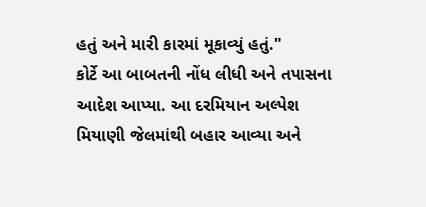હતું અને મારી કારમાં મૂકાવ્યું હતું."
કોર્ટે આ બાબતની નોંધ લીધી અને તપાસના આદેશ આપ્યા. આ દરમિયાન અલ્પેશ મિયાણી જેલમાંથી બહાર આવ્યા અને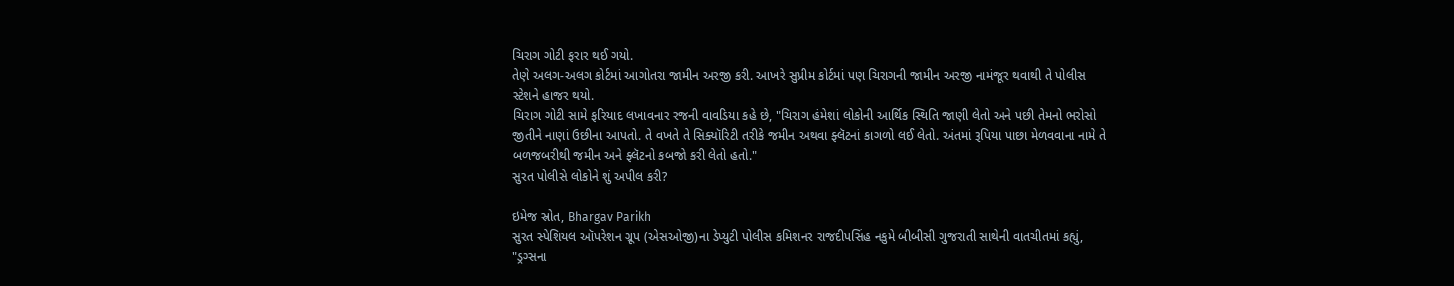ચિરાગ ગોટી ફરાર થઈ ગયો.
તેણે અલગ-અલગ કોર્ટમાં આગોતરા જામીન અરજી કરી. આખરે સુપ્રીમ કોર્ટમાં પણ ચિરાગની જામીન અરજી નામંજૂર થવાથી તે પોલીસ સ્ટેશને હાજર થયો.
ચિરાગ ગોટી સામે ફરિયાદ લખાવનાર રજની વાવડિયા કહે છે, "ચિરાગ હંમેશાં લોકોની આર્થિક સ્થિતિ જાણી લેતો અને પછી તેમનો ભરોસો જીતીને નાણાં ઉછીના આપતો. તે વખતે તે સિક્યૉરિટી તરીકે જમીન અથવા ફ્લૅટનાં કાગળો લઈ લેતો. અંતમાં રૂપિયા પાછા મેળવવાના નામે તે બળજબરીથી જમીન અને ફ્લૅટનો કબજો કરી લેતો હતો."
સુરત પોલીસે લોકોને શું અપીલ કરી?

ઇમેજ સ્રોત, Bhargav Parikh
સુરત સ્પેશિયલ ઑપરેશન ગ્રૂપ (એસઓજી)ના ડેપ્યુટી પોલીસ કમિશનર રાજદીપસિંહ નકુમે બીબીસી ગુજરાતી સાથેની વાતચીતમાં કહ્યું, "ડ્રગ્સના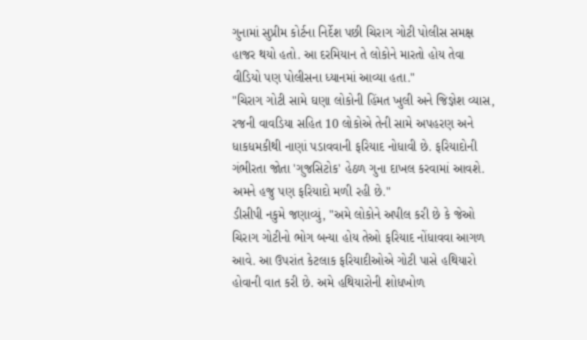ગુનામાં સુપ્રીમ કોર્ટના નિર્દેશ પછી ચિરાગ ગોટી પોલીસ સમક્ષ હાજર થયો હતો. આ દરમિયાન તે લોકોને મારતો હોય તેવા વીડિયો પણ પોલીસના ધ્યાનમાં આવ્યા હતા."
"ચિરાગ ગોટી સામે ઘણા લોકોની હિંમત ખુલી અને જિજ્ઞેશ વ્યાસ, રજની વાવડિયા સહિત 10 લોકોએ તેની સામે અપહરણ અને ધાકધમકીથી નાણાં પડાવવાની ફરિયાદ નોધાવી છે. ફરિયાદોની ગંભીરતા જોતા 'ગુજસિટોક' હેઠળ ગુના દાખલ કરવામાં આવશે. અમને હજુ પણ ફરિયાદો મળી રહી છે."
ડીસીપી નકુમે જણાવ્યું, "અમે લોકોને અપીલ કરી છે કે જેઓ ચિરાગ ગોટીનો ભોગ બન્યા હોય તેઓ ફરિયાદ નોંધાવવા આગળ આવે. આ ઉપરાંત કેટલાક ફરિયાદીઓએ ગોટી પાસે હથિયારો હોવાની વાત કરી છે. અમે હથિયારોની શોધખોળ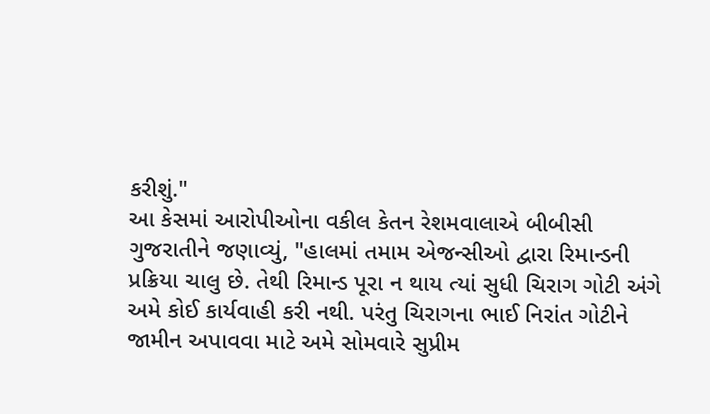કરીશું."
આ કેસમાં આરોપીઓના વકીલ કેતન રેશમવાલાએ બીબીસી ગુજરાતીને જણાવ્યું, "હાલમાં તમામ એજન્સીઓ દ્વારા રિમાન્ડની પ્રક્રિયા ચાલુ છે. તેથી રિમાન્ડ પૂરા ન થાય ત્યાં સુધી ચિરાગ ગોટી અંગે અમે કોઈ કાર્યવાહી કરી નથી. પરંતુ ચિરાગના ભાઈ નિરાંત ગોટીને જામીન અપાવવા માટે અમે સોમવારે સુપ્રીમ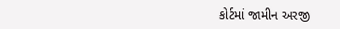કોર્ટમાં જામીન અરજી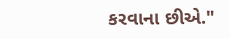કરવાના છીએ."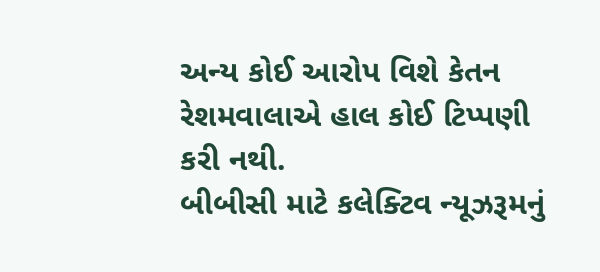અન્ય કોઈ આરોપ વિશે કેતન રેશમવાલાએ હાલ કોઈ ટિપ્પણી કરી નથી.
બીબીસી માટે કલેક્ટિવ ન્યૂઝરૂમનું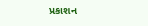પ્રકાશન